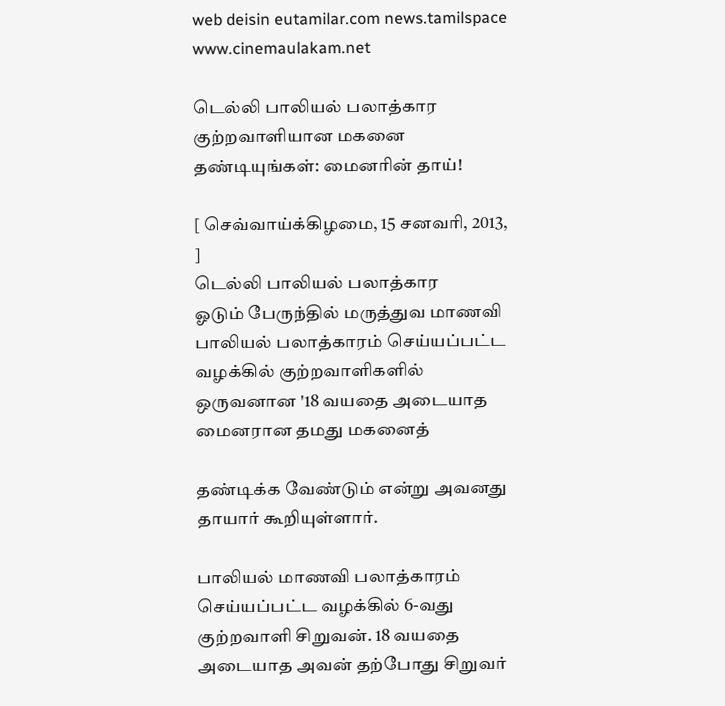web deisin eutamilar.com news.tamilspace www.cinemaulakam.net

டெல்லி பாலியல் பலாத்கார குற்றவாளியான மகனை தண்டியுங்கள்: மைனரின் தாய்!

[ செவ்வாய்க்கிழமை, 15 சனவரி, 2013, ]
டெல்லி பாலியல் பலாத்கார
ஓடும் பேருந்தில் மருத்துவ மாணவி பாலியல் பலாத்காரம் செய்யப்பட்ட வழக்கில் குற்றவாளிகளில் ஒருவனான '18 வயதை அடையாத மைனரான தமது மகனைத்

தண்டிக்க வேண்டும் என்று அவனது தாயார் கூறியுள்ளார்.

பாலியல் மாணவி பலாத்காரம் செய்யப்பட்ட வழக்கில் 6-வது குற்றவாளி சிறுவன். 18 வயதை அடையாத அவன் தற்போது சிறுவர்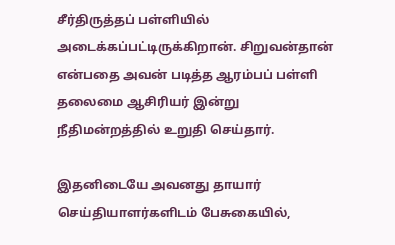சீர்திருத்தப் பள்ளியில் அடைக்கப்பட்டிருக்கிறான். சிறுவன்தான் என்பதை அவன் படித்த ஆரம்பப் பள்ளி தலைமை ஆசிரியர் இன்று நீதிமன்றத்தில் உறுதி செய்தார்.

இதனிடையே அவனது தாயார் செய்தியாளர்களிடம் பேசுகையில்,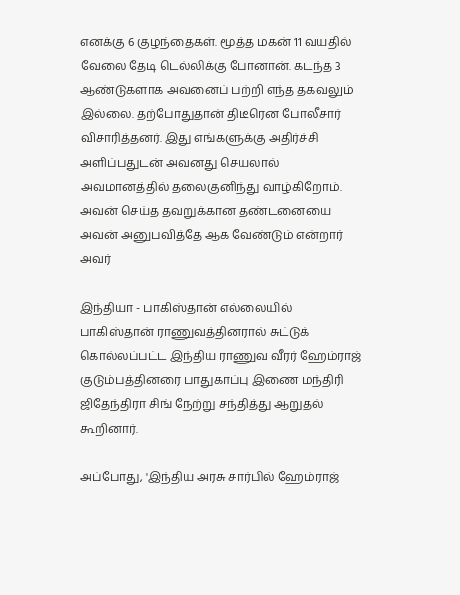எனக்கு 6 குழந்தைகள். மூத்த மகன் 11 வயதில் வேலை தேடி டெல்லிக்கு போனான். கடந்த 3 ஆண்டுகளாக அவனைப் பற்றி எந்த தகவலும் இல்லை. தற்போதுதான் திடீரென போலீசார் விசாரித்தனர். இது எங்களுக்கு அதிர்ச்சி அளிப்பதுடன் அவனது செயலால் அவமானத்தில் தலைகுனிந்து வாழ்கிறோம். அவன் செய்த தவறுக்கான தண்டனையை அவன் அனுபவித்தே ஆக வேண்டும் என்றார் அவர்

இந்தியா - பாகிஸ்தான் எல்லையில் பாகிஸ்தான் ராணுவத்தினரால் சுட்டுக் கொல்லப்பட்ட இந்திய ராணுவ வீரர் ஹேம்ராஜ் குடும்பத்தினரை பாதுகாப்பு இணை மந்திரி ஜிதேந்திரா சிங் நேற்று சந்தித்து ஆறுதல் கூறினார்.

அப்போது, 'இந்திய அரசு சார்பில் ஹேம்ராஜ்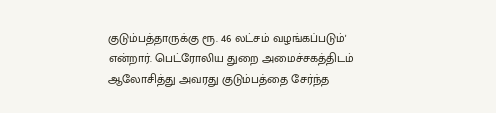குடும்பத்தாருக்கு ரூ. 46 லட்சம் வழங்கப்படும்' என்றார். பெட்ரோலிய துறை அமைச்சகத்திடம் ஆலோசித்து அவரது குடும்பத்தை சேர்ந்த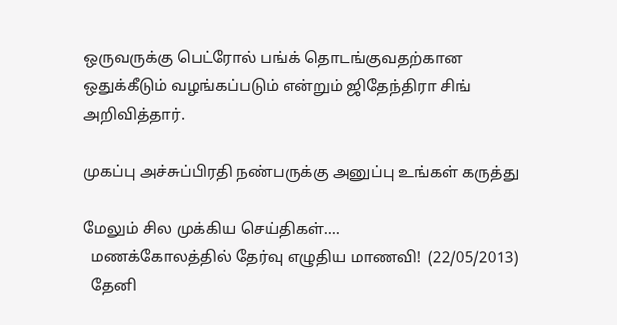ஒருவருக்கு பெட்ரோல் பங்க் தொடங்குவதற்கான ஒதுக்கீடும் வழங்கப்படும் என்றும் ஜிதேந்திரா சிங் அறிவித்தார்.

முகப்பு அச்சுப்பிரதி நண்பருக்கு அனுப்பு உங்கள் கருத்து

மேலும் சில முக்கிய செய்திகள்....
  மணக்கோலத்தில் தேர்வு எழுதிய மாணவி!  (22/05/2013)
  தேனி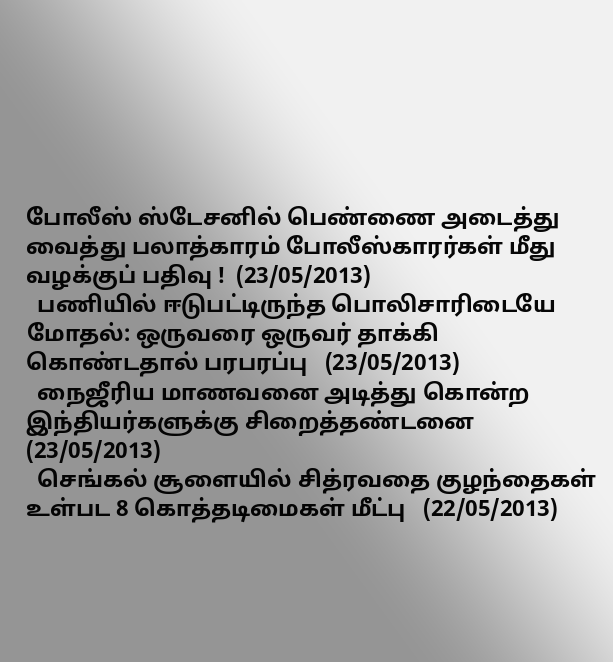போலீஸ் ஸ்டேசனில் பெண்ணை அடைத்து வைத்து பலாத்காரம் போலீஸ்காரர்கள் மீது வழக்குப் பதிவு !  (23/05/2013)
  பணியில் ஈடுபட்டிருந்த பொலிசாரிடையே மோதல்: ஒருவரை ஒருவர் தாக்கி கொண்டதால் பரபரப்பு   (23/05/2013)
  நைஜீரிய மாணவனை அடித்து கொன்ற இந்தியர்களுக்கு சிறைத்தண்டனை   (23/05/2013)
  செங்கல் சூளையில் சித்ரவதை குழந்தைகள் உள்பட 8 கொத்தடிமைகள் மீட்பு   (22/05/2013)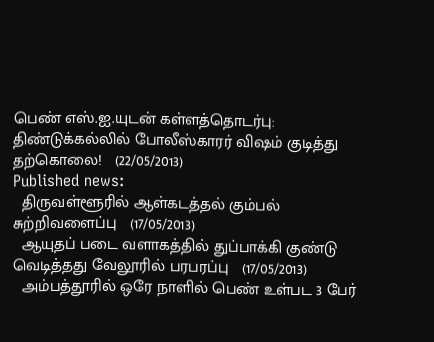பெண் எஸ்.ஐ.யுடன் கள்ளத்தொடர்பு: திண்டுக்கல்லில் போலீஸ்காரர் விஷம் குடித்து தற்கொலை!   (22/05/2013)
Published news:
  திருவள்ளூரில் ஆள்கடத்தல் கும்பல் சுற்றிவளைப்பு   (17/05/2013)
  ஆயுதப் படை வளாகத்தில் துப்பாக்கி குண்டு வெடித்தது வேலூரில் பரபரப்பு   (17/05/2013)
  அம்பத்தூரில் ஒரே நாளில் பெண் உள்பட 3 பேர்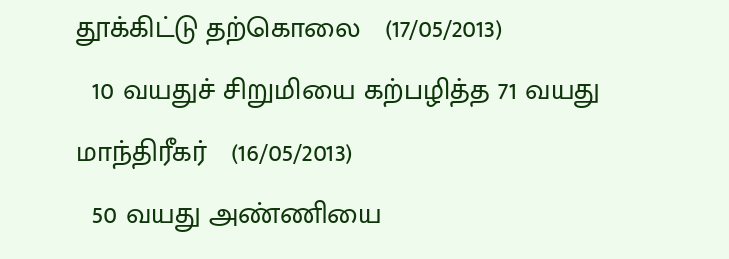தூக்கிட்டு தற்கொலை   (17/05/2013)
  10 வயதுச் சிறுமியை கற்பழித்த 71 வயது மாந்திரீகர்   (16/05/2013)
  50 வயது அண்ணியை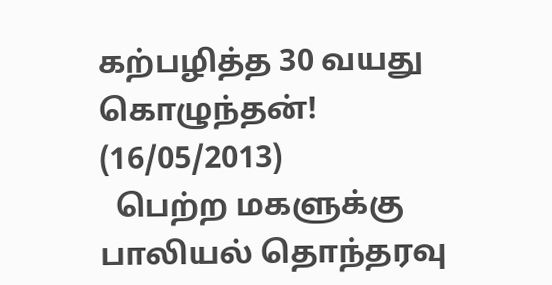கற்பழித்த 30 வயது கொழுந்தன்!   (16/05/2013)
  பெற்ற மகளுக்கு பாலியல் தொந்தரவு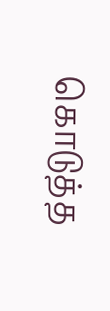கொடுத்த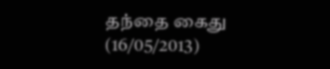தந்தை கைது   (16/05/2013)